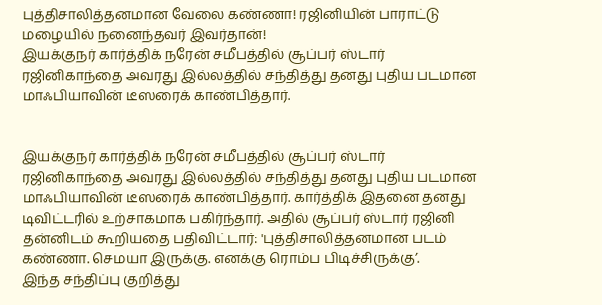புத்திசாலித்தனமான வேலை கண்ணா! ரஜினியின் பாராட்டு மழையில் நனைந்தவர் இவர்தான்!
இயக்குநர் கார்த்திக் நரேன் சமீபத்தில் சூப்பர் ஸ்டார் ரஜினிகாந்தை அவரது இல்லத்தில் சந்தித்து தனது புதிய படமான மாஃபியாவின் டீஸரைக் காண்பித்தார்.


இயக்குநர் கார்த்திக் நரேன் சமீபத்தில் சூப்பர் ஸ்டார் ரஜினிகாந்தை அவரது இல்லத்தில் சந்தித்து தனது புதிய படமான மாஃபியாவின் டீஸரைக் காண்பித்தார். கார்த்திக் இதனை தனது டிவிட்டரில் உற்சாகமாக பகிர்ந்தார். அதில் சூப்பர் ஸ்டார் ரஜினி தன்னிடம் கூறியதை பதிவிட்டார்: 'புத்திசாலித்தனமான படம் கண்ணா. செமயா இருக்கு. எனக்கு ரொம்ப பிடிச்சிருக்கு’.
இந்த சந்திப்பு குறித்து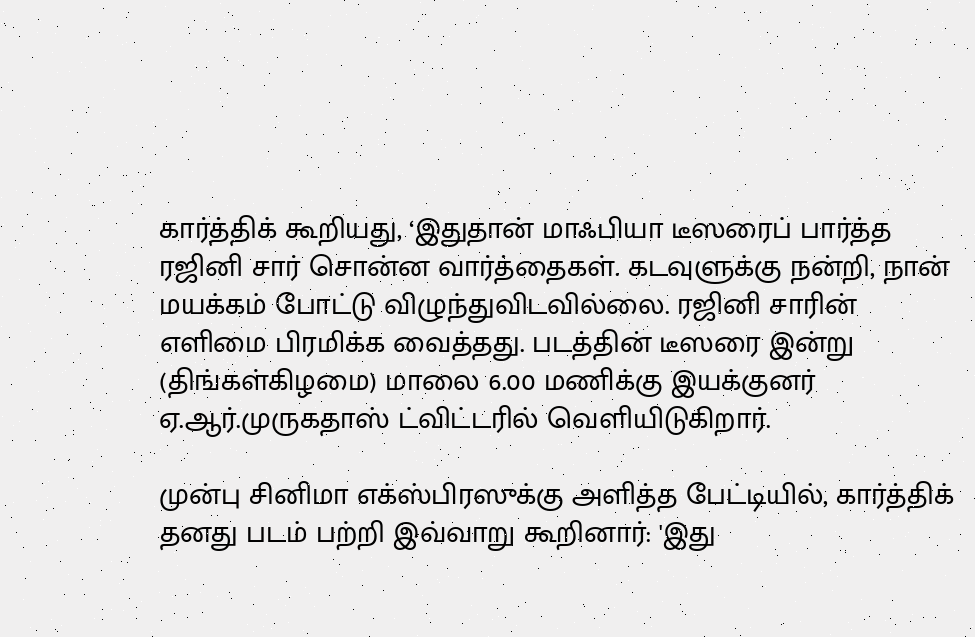கார்த்திக் கூறியது, ‘இதுதான் மாஃபியா டீஸரைப் பார்த்த ரஜினி சார் சொன்ன வார்த்தைகள். கடவுளுக்கு நன்றி, நான் மயக்கம் போட்டு விழுந்துவிடவில்லை. ரஜினி சாரின் எளிமை பிரமிக்க வைத்தது. படத்தின் டீஸரை இன்று (திங்கள்கிழமை) மாலை 6.00 மணிக்கு இயக்குனர் ஏ.ஆர்.முருகதாஸ் ட்விட்டரில் வெளியிடுகிறார்.

முன்பு சினிமா எக்ஸ்பிரஸுக்கு அளித்த பேட்டியில், கார்த்திக் தனது படம் பற்றி இவ்வாறு கூறினார்: 'இது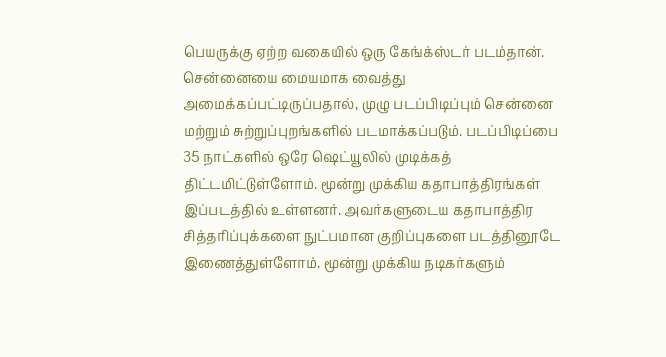பெயருக்கு ஏற்ற வகையில் ஒரு கேங்க்ஸ்டர் படம்தான். சென்னையை மையமாக வைத்து அமைக்கப்பட்டிருப்பதால், முழு படப்பிடிப்பும் சென்னை மற்றும் சுற்றுப்புறங்களில் படமாக்கப்படும். படப்பிடிப்பை 35 நாட்களில் ஒரே ஷெட்யூலில் முடிக்கத் திட்டமிட்டுள்ளோம். மூன்று முக்கிய கதாபாத்திரங்கள் இப்படத்தில் உள்ளனர். அவர்களுடைய கதாபாத்திர சித்தரிப்புக்களை நுட்பமான குறிப்புகளை படத்தினூடே இணைத்துள்ளோம். மூன்று முக்கிய நடிகர்களும்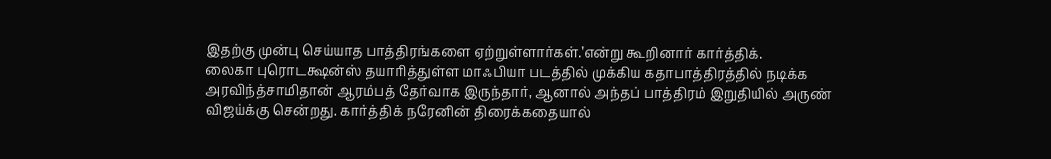இதற்கு முன்பு செய்யாத பாத்திரங்களை ஏற்றுள்ளார்கள்.’என்று கூறினார் கார்த்திக்.
லைகா புரொடக்ஷன்ஸ் தயாரித்துள்ள மாஃபியா படத்தில் முக்கிய கதாபாத்திரத்தில் நடிக்க அரவிந்த்சாமிதான் ஆரம்பத் தேர்வாக இருந்தார், ஆனால் அந்தப் பாத்திரம் இறுதியில் அருண் விஜய்க்கு சென்றது. கார்த்திக் நரேனின் திரைக்கதையால்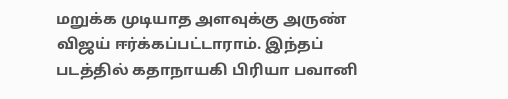மறுக்க முடியாத அளவுக்கு அருண் விஜய் ஈர்க்கப்பட்டாராம். இந்தப் படத்தில் கதாநாயகி பிரியா பவானி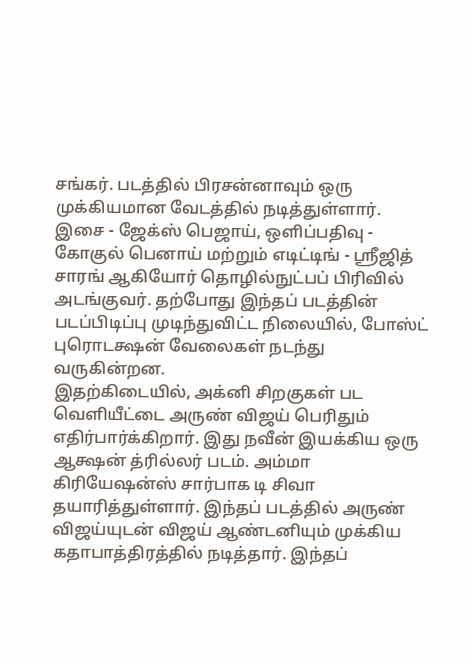சங்கர். படத்தில் பிரசன்னாவும் ஒரு முக்கியமான வேடத்தில் நடித்துள்ளார்.
இசை - ஜேக்ஸ் பெஜாய், ஒளிப்பதிவு - கோகுல் பெனாய் மற்றும் எடிட்டிங் - ஸ்ரீஜித் சாரங் ஆகியோர் தொழில்நுட்பப் பிரிவில் அடங்குவர். தற்போது இந்தப் படத்தின் படப்பிடிப்பு முடிந்துவிட்ட நிலையில், போஸ்ட் புரொடக்ஷன் வேலைகள் நடந்து வருகின்றன.
இதற்கிடையில், அக்னி சிறகுகள் பட வெளியீட்டை அருண் விஜய் பெரிதும் எதிர்பார்க்கிறார். இது நவீன் இயக்கிய ஒரு ஆக்ஷன் த்ரில்லர் படம். அம்மா கிரியேஷன்ஸ் சார்பாக டி சிவா தயாரித்துள்ளார். இந்தப் படத்தில் அருண் விஜய்யுடன் விஜய் ஆண்டனியும் முக்கிய கதாபாத்திரத்தில் நடித்தார். இந்தப்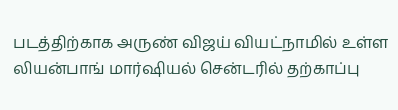படத்திற்காக அருண் விஜய் வியட்நாமில் உள்ள லியன்பாங் மார்ஷியல் சென்டரில் தற்காப்பு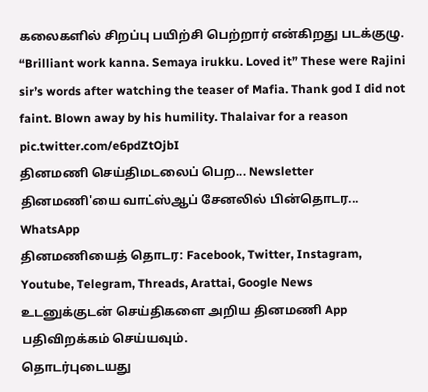கலைகளில் சிறப்பு பயிற்சி பெற்றார் என்கிறது படக்குழு.
“Brilliant work kanna. Semaya irukku. Loved it” These were Rajini sir’s words after watching the teaser of Mafia. Thank god I did not faint. Blown away by his humility. Thalaivar for a reason pic.twitter.com/e6pdZtOjbI
தினமணி செய்திமடலைப் பெற... Newsletter
தினமணி'யை வாட்ஸ்ஆப் சேனலில் பின்தொடர... WhatsApp
தினமணியைத் தொடர: Facebook, Twitter, Instagram, Youtube, Telegram, Threads, Arattai, Google News
உடனுக்குடன் செய்திகளை அறிய தினமணி App பதிவிறக்கம் செய்யவும்.
தொடர்புடையது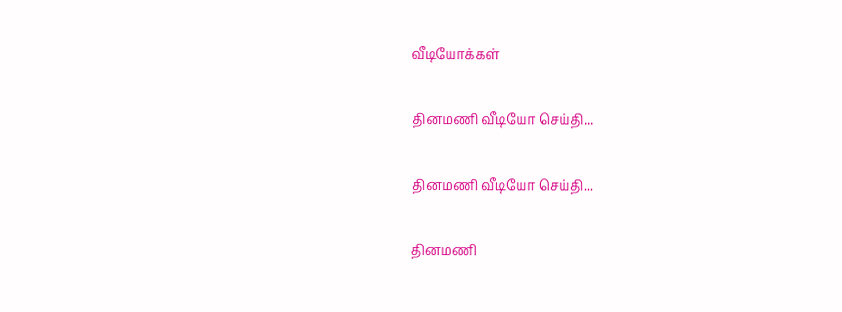வீடியோக்கள்

தினமணி வீடியோ செய்தி...

தினமணி வீடியோ செய்தி...

தினமணி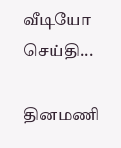வீடியோ செய்தி...

தினமணி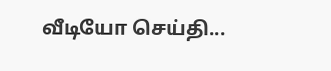வீடியோ செய்தி...